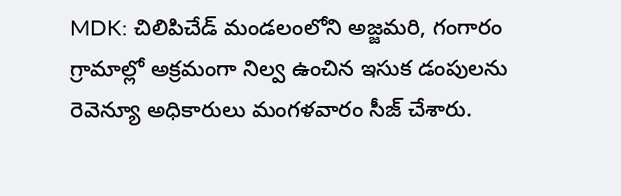MDK: చిలిపిచేడ్ మండలంలోని అజ్జమరి, గంగారం గ్రామాల్లో అక్రమంగా నిల్వ ఉంచిన ఇసుక డంపులను రెవెన్యూ అధికారులు మంగళవారం సీజ్ చేశారు.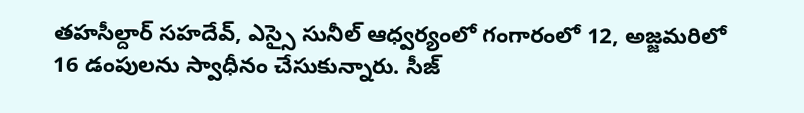తహసీల్దార్ సహదేవ్, ఎస్సై సునీల్ ఆధ్వర్యంలో గంగారంలో 12, అజ్జమరిలో 16 డంపులను స్వాధీనం చేసుకున్నారు. సీజ్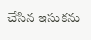చేసిన ఇసుకను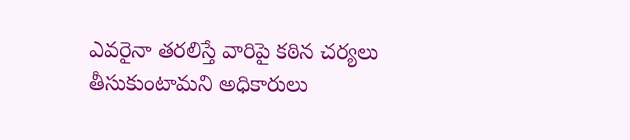ఎవరైనా తరలిస్తే వారిపై కఠిన చర్యలు తీసుకుంటామని అధికారులు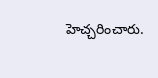హెచ్చరించారు.